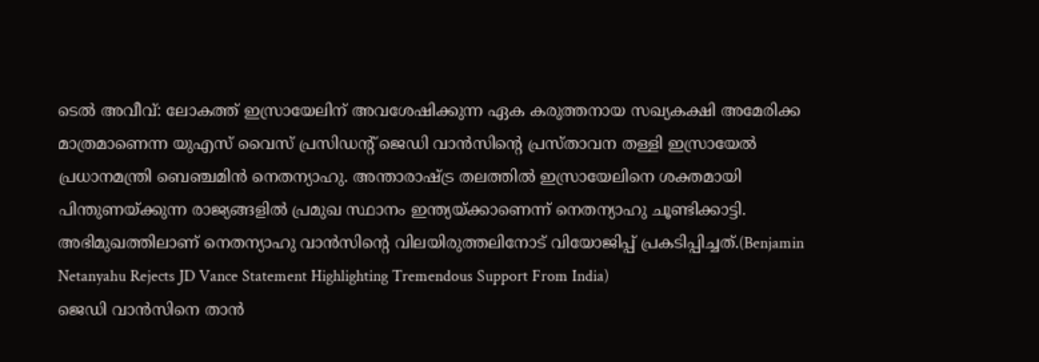ടെൽ അവീവ്: ലോകത്ത് ഇസ്രായേലിന് അവശേഷിക്കുന്ന ഏക കരുത്തനായ സഖ്യകക്ഷി അമേരിക്ക മാത്രമാണെന്ന യുഎസ് വൈസ് പ്രസിഡന്റ് ജെഡി വാൻസിന്റെ പ്രസ്താവന തള്ളി ഇസ്രായേൽ പ്രധാനമന്ത്രി ബെഞ്ചമിൻ നെതന്യാഹു. അന്താരാഷ്ട്ര തലത്തിൽ ഇസ്രായേലിനെ ശക്തമായി പിന്തുണയ്ക്കുന്ന രാജ്യങ്ങളിൽ പ്രമുഖ സ്ഥാനം ഇന്ത്യയ്ക്കാണെന്ന് നെതന്യാഹു ചൂണ്ടിക്കാട്ടി. അഭിമുഖത്തിലാണ് നെതന്യാഹു വാൻസിന്റെ വിലയിരുത്തലിനോട് വിയോജിപ്പ് പ്രകടിപ്പിച്ചത്.(Benjamin Netanyahu Rejects JD Vance Statement Highlighting Tremendous Support From India)
ജെഡി വാൻസിനെ താൻ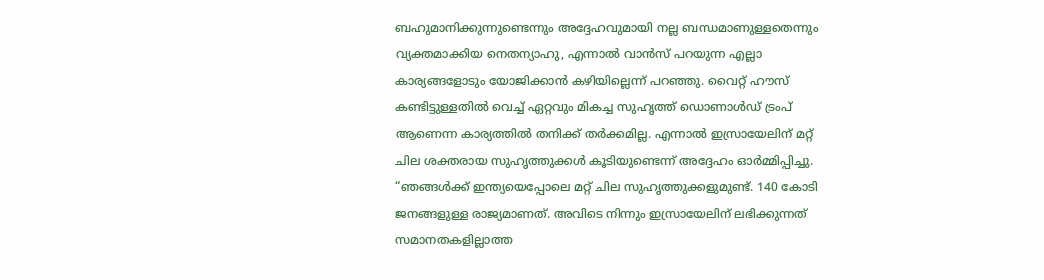ബഹുമാനിക്കുന്നുണ്ടെന്നും അദ്ദേഹവുമായി നല്ല ബന്ധമാണുള്ളതെന്നും വ്യക്തമാക്കിയ നെതന്യാഹു, എന്നാൽ വാൻസ് പറയുന്ന എല്ലാ കാര്യങ്ങളോടും യോജിക്കാൻ കഴിയില്ലെന്ന് പറഞ്ഞു. വൈറ്റ് ഹൗസ് കണ്ടിട്ടുള്ളതിൽ വെച്ച് ഏറ്റവും മികച്ച സുഹൃത്ത് ഡൊണാൾഡ് ട്രംപ് ആണെന്ന കാര്യത്തിൽ തനിക്ക് തർക്കമില്ല. എന്നാൽ ഇസ്രായേലിന് മറ്റ് ചില ശക്തരായ സുഹൃത്തുക്കൾ കൂടിയുണ്ടെന്ന് അദ്ദേഹം ഓർമ്മിപ്പിച്ചു.
“ഞങ്ങൾക്ക് ഇന്ത്യയെപ്പോലെ മറ്റ് ചില സുഹൃത്തുക്കളുമുണ്ട്. 140 കോടി ജനങ്ങളുള്ള രാജ്യമാണത്. അവിടെ നിന്നും ഇസ്രായേലിന് ലഭിക്കുന്നത് സമാനതകളില്ലാത്ത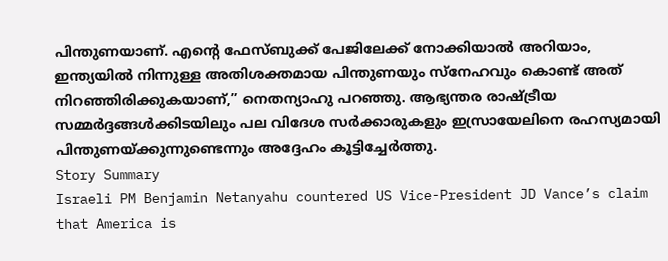പിന്തുണയാണ്. എന്റെ ഫേസ്ബുക്ക് പേജിലേക്ക് നോക്കിയാൽ അറിയാം, ഇന്ത്യയിൽ നിന്നുള്ള അതിശക്തമായ പിന്തുണയും സ്നേഹവും കൊണ്ട് അത് നിറഞ്ഞിരിക്കുകയാണ്,” നെതന്യാഹു പറഞ്ഞു. ആഭ്യന്തര രാഷ്ട്രീയ സമ്മർദ്ദങ്ങൾക്കിടയിലും പല വിദേശ സർക്കാരുകളും ഇസ്രായേലിനെ രഹസ്യമായി പിന്തുണയ്ക്കുന്നുണ്ടെന്നും അദ്ദേഹം കൂട്ടിച്ചേർത്തു.
Story Summary
Israeli PM Benjamin Netanyahu countered US Vice-President JD Vance’s claim that America is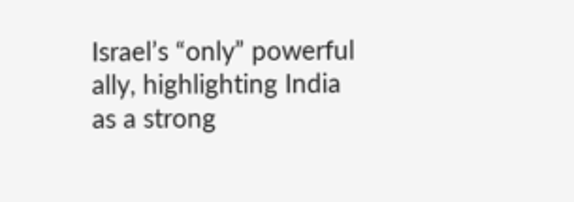Israel’s “only” powerful ally, highlighting India as a strong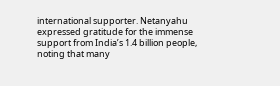international supporter. Netanyahu expressed gratitude for the immense support from India’s 1.4 billion people, noting that many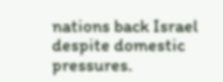nations back Israel despite domestic pressures.